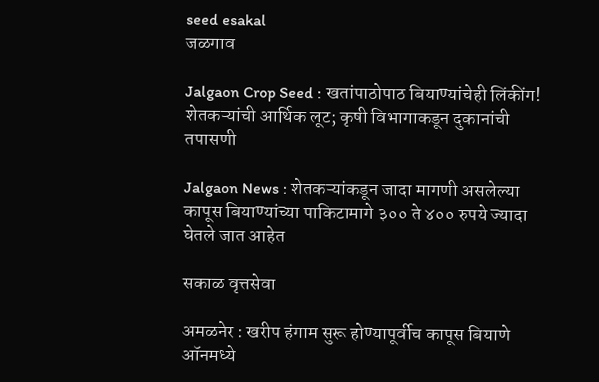seed esakal
जळगाव

Jalgaon Crop Seed : खतांपाठोपाठ बियाण्यांचेही लिंकींग! शेतकऱ्यांची आर्थिक लूट; कृषी विभागाकडून दुकानांची तपासणी

Jalgaon News : शेतकऱ्यांकडून जादा मागणी असलेल्या कापूस बियाण्यांच्या पाकिटामागे ३०० ते ४०० रुपये ज्यादा घेतले जात आहेत

सकाळ वृत्तसेवा

अमळनेर : खरीप हंगाम सुरू होण्यापूर्वीच कापूस बियाणे ऑनमध्ये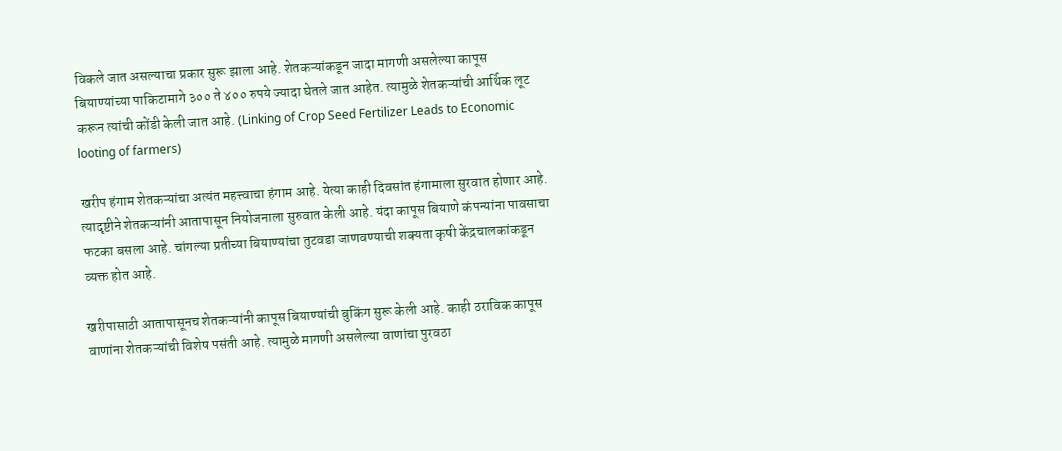विकले जात असल्याचा प्रकार सुरू झाला आहे. शेतकऱ्यांकडून जादा मागणी असलेल्या कापूस बियाण्यांच्या पाकिटामागे ३०० ते ४०० रुपये ज्यादा घेतले जात आहेत. त्यामुळे शेतकऱ्यांची आर्थिक लूट करून त्यांची कोंडी केली जात आहे. (Linking of Crop Seed Fertilizer Leads to Economic looting of farmers)

खरीप हंगाम शेतकऱ्यांचा अत्यंत महत्त्वाचा हंगाम आहे. येत्या काही दिवसांत हंगामाला सुरवात होणार आहे. त्यादृष्टीने शेतकऱ्यांनी आतापासून नियोजनाला सुरुवात केली आहे. यंदा कापूस बियाणे कंपन्यांना पावसाचा फटका बसला आहे. चांगल्या प्रतीच्या बियाण्यांचा तुटवडा जाणवण्याची शक्यता कृषी केंद्रचालकांकडून व्यक्त होत आहे.

खरीपासाठी आतापासूनच शेतकऱ्यांनी कापूस बियाण्यांची बुकिंग सुरू केली आहे. काही ठराविक कापूस वाणांना शेतकऱ्यांची विशेष पसंती आहे. त्यामुळे मागणी असलेल्या वाणांचा पुरवठा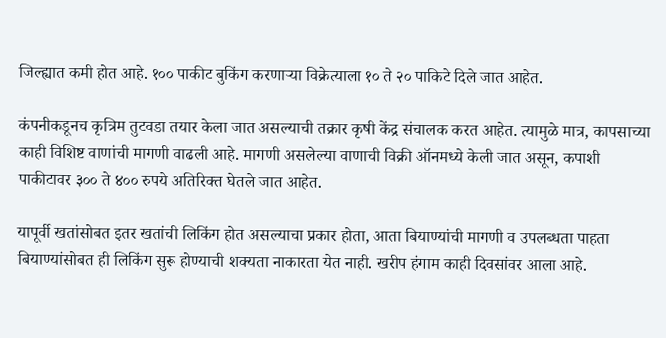जिल्ह्यात कमी होत आहे. १०० पाकीट बुकिंग करणाऱ्या विक्रेत्याला १० ते २० पाकिटे दिले जात आहेत.

कंपनीकडूनच कृत्रिम तुटवडा तयार केला जात असल्याची तक्रार कृषी केंद्र संचालक करत आहेत. त्यामुळे मात्र, कापसाच्या काही विशिष्ट वाणांची मागणी वाढली आहे. मागणी असलेल्या वाणाची विक्री ऑनमध्ये केली जात असून, कपाशी पाकीटावर ३०० ते ४०० रुपये अतिरिक्त घेतले जात आहेत.

यापूर्वी खतांसोबत इतर खतांची लिकिंग होत असल्याचा प्रकार होता, आता बियाण्यांची मागणी व उपलब्धता पाहता बियाण्यांसोबत ही लिकिंग सुरू होण्याची शक्यता नाकारता येत नाही. खरीप हंगाम काही दिवसांवर आला आहे.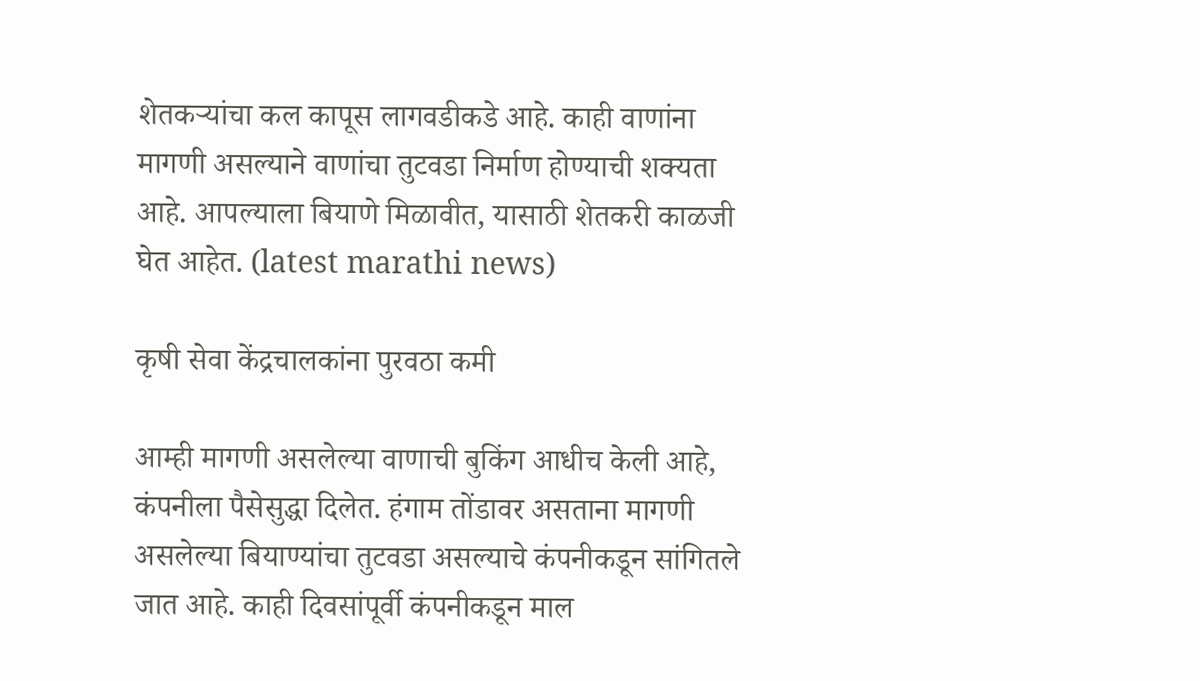शेतकऱ्यांचा कल कापूस लागवडीकडे आहे. काही वाणांना मागणी असल्याने वाणांचा तुटवडा निर्माण होण्याची शक्यता आहे. आपल्याला बियाणे मिळावीत, यासाठी शेतकरी काळजी घेत आहेत. (latest marathi news)

कृषी सेवा केंद्रचालकांना पुरवठा कमी

आम्ही मागणी असलेल्या वाणाची बुकिंग आधीच केली आहे, कंपनीला पैसेसुद्धा दिलेत. हंगाम तोंडावर असताना मागणी असलेल्या बियाण्यांचा तुटवडा असल्याचे कंपनीकडून सांगितले जात आहे. काही दिवसांपूर्वी कंपनीकडून माल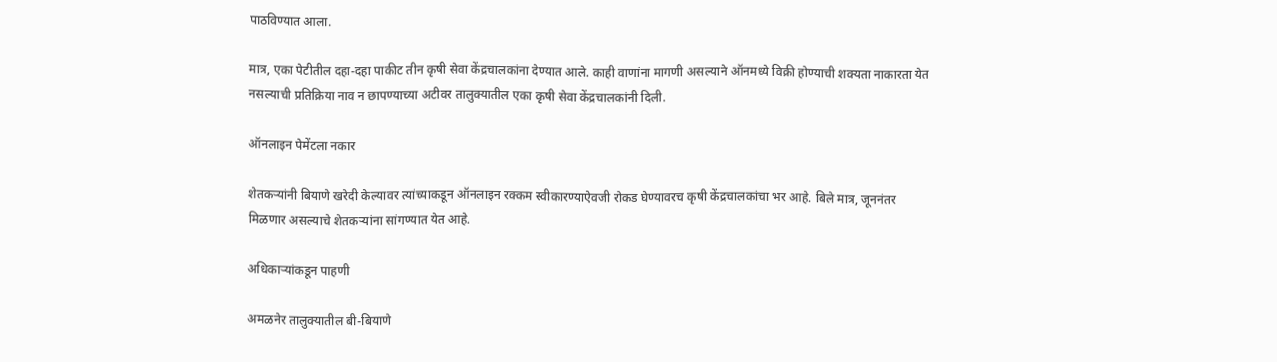पाठविण्यात आला.

मात्र, एका पेटीतील दहा-दहा पाकीट तीन कृषी सेवा केंद्रचालकांना देण्यात आले. काही वाणांना मागणी असल्याने ऑनमध्ये विक्री होण्याची शक्यता नाकारता येत नसल्याची प्रतिक्रिया नाव न छापण्याच्या अटीवर तालुक्यातील एका कृषी सेवा केंद्रचालकांनी दिली.

ऑनलाइन पेमेंटला नकार

शेतकऱ्यांनी बियाणे खरेदी केल्यावर त्यांच्याकडून ऑनलाइन रक्कम स्वीकारण्याऐवजी रोकड घेण्यावरच कृषी केंद्रचालकांचा भर आहे. बिले मात्र, जूननंतर मिळणार असल्याचे शेतकऱ्यांना सांगण्यात येत आहे.

अधिकाऱ्यांकडून पाहणी

अमळनेर तालुक्यातील बी-बियाणे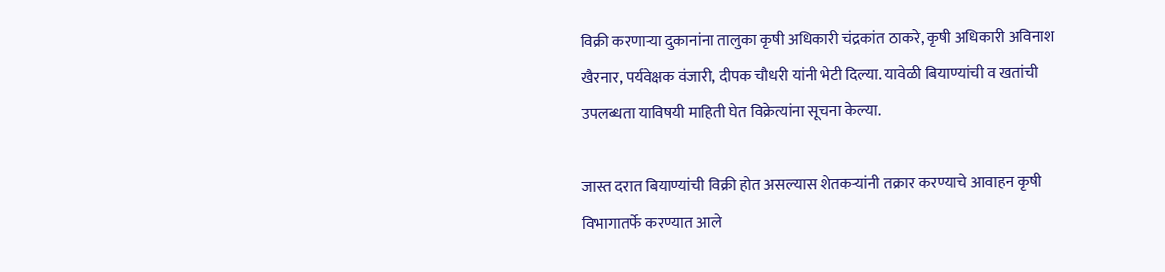विक्री करणाऱ्या दुकानांना तालुका कृषी अधिकारी चंद्रकांत ठाकरे, कृषी अधिकारी अविनाश खैरनार, पर्यवेक्षक वंजारी, दीपक चौधरी यांनी भेटी दिल्या. यावेळी बियाण्यांची व खतांची उपलब्धता याविषयी माहिती घेत विक्रेत्यांना सूचना केल्या.

जास्त दरात बियाण्यांची विक्री होत असल्यास शेतकऱ्यांनी तक्रार करण्याचे आवाहन कृषी विभागातर्फे करण्यात आले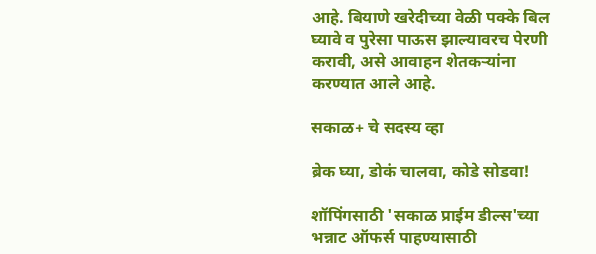आहे. बियाणे खरेदीच्या वेळी पक्के बिल घ्यावे व पुरेसा पाऊस झाल्यावरच पेरणी करावी, असे आवाहन शेतकऱ्यांना करण्यात आले आहे.

सकाळ+ चे सदस्य व्हा

ब्रेक घ्या, डोकं चालवा, कोडे सोडवा!

शॉपिंगसाठी 'सकाळ प्राईम डील्स'च्या भन्नाट ऑफर्स पाहण्यासाठी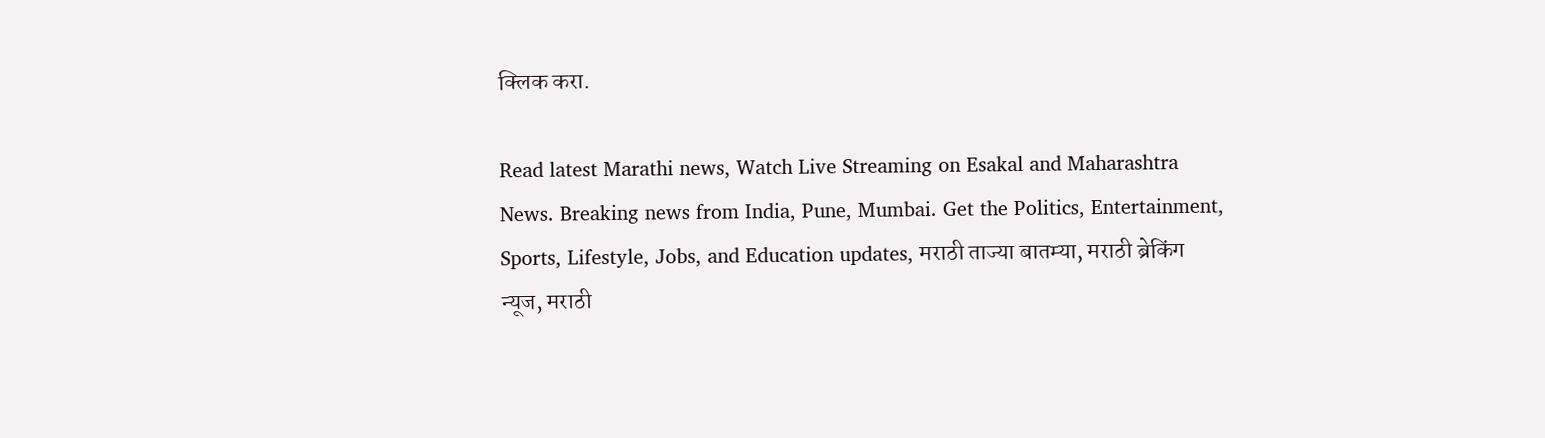क्लिक करा.

Read latest Marathi news, Watch Live Streaming on Esakal and Maharashtra News. Breaking news from India, Pune, Mumbai. Get the Politics, Entertainment, Sports, Lifestyle, Jobs, and Education updates, मराठी ताज्या बातम्या, मराठी ब्रेकिंग न्यूज, मराठी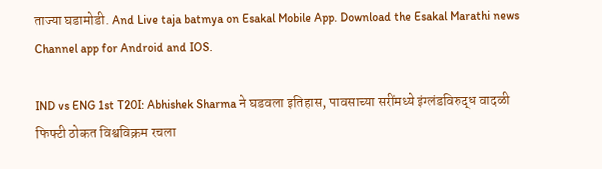ताज्या घडामोडी. And Live taja batmya on Esakal Mobile App. Download the Esakal Marathi news Channel app for Android and IOS.

IND vs ENG 1st T20I: Abhishek Sharma ने घडवला इतिहास, पावसाच्या सरींमध्ये इंग्लंडविरुद्ध वादळी फिफ्टी ठोकत विश्वविक्रम रचला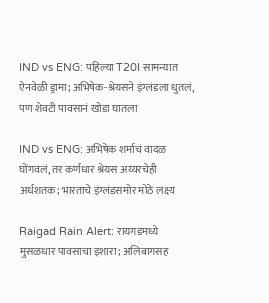IND vs ENG: पहिल्या T20I सामन्यात ऐनवेळी ड्रामा; अभिषेक-श्रेयसने इंग्लंडला धुतलं, पण शेवटी पावसानं खोडा घातला

IND vs ENG: अभिषेक शर्माचं वादळ घोंगवलं, तर कर्णधार श्रेयस अय्यरचेही अर्धशतक; भारताचे इंग्लंडसमोर मोठे लक्ष्य

Raigad Rain Alert: रायगडमध्ये मुसळधार पावसाचा इशारा; अलिबागसह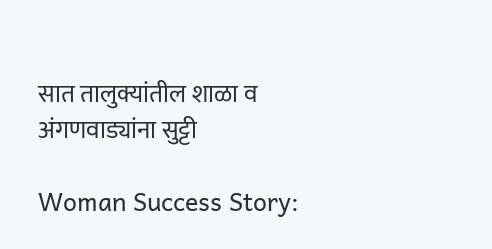सात तालुक्यांतील शाळा व अंगणवाड्यांना सुट्टी

Woman Success Story: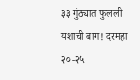३३ गुंठ्यात फुलली यशाची बाग! दरमहा २०-२५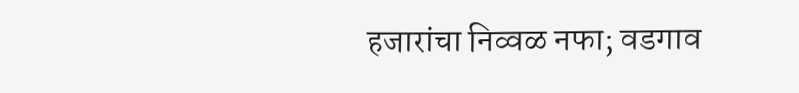हजारांचा निव्वळ नफा; वडगाव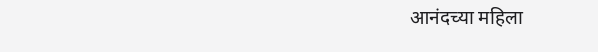आनंदच्या महिला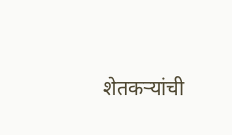शेतकऱ्यांची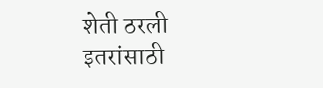शेती ठरली इतरांसाठी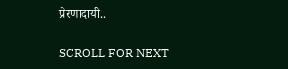प्रेरणादायी..

SCROLL FOR NEXT